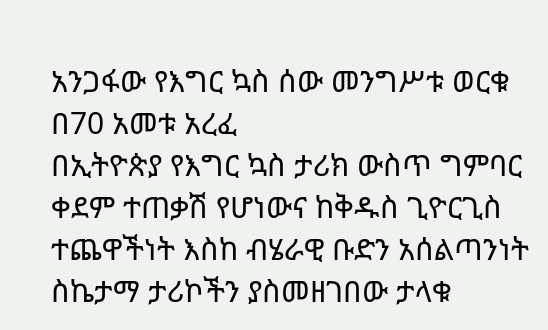አንጋፋው የእግር ኳስ ሰው መንግሥቱ ወርቁ በ70 አመቱ አረፈ
በኢትዮጵያ የእግር ኳስ ታሪክ ውስጥ ግምባር ቀደም ተጠቃሽ የሆነውና ከቅዱስ ጊዮርጊስ ተጨዋችነት እስከ ብሄራዊ ቡድን አሰልጣንነት ስኬታማ ታሪኮችን ያስመዘገበው ታላቁ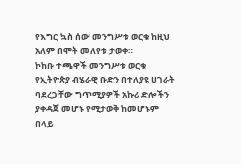የእግር ኳስ ሰው መንግሥቱ ወርቁ ከዚህ አለም በሞት መለየቱ ታወቀ።
ኮከቡ ተጫዋች መንግሥቱ ወርቁ የኢትዮጵያ ብሄራዊ ቡድን በተለያዩ ሀገራት ባደረጋቸው ግጥሚያዎች አኩሪ ድሎችን ያቀዳጀ መሆኑ የሚታወቅ ከመሆኑም በላይ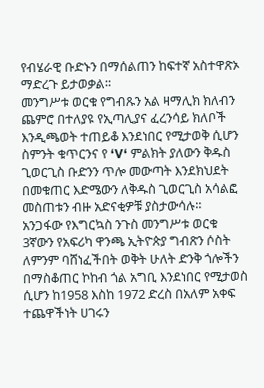የብሄራዊ ቡድኑን በማሰልጠን ከፍተኛ አስተዋጽኦ ማድረጉ ይታወቃል።
መንግሥቱ ወርቁ የግብጹን አል ዛማሊክ ክለብን ጨምሮ በተለያዩ የኢጣሊያና ፈረንሳይ ክለቦች እንዲጫወት ተጠይቆ እንደነበር የሚታወቅ ሲሆን ስምንት ቁጥርንና የ ‘V‘ ምልክት ያለውን ቅዱስ ጊወርጊስ ቡድንን ጥሎ መውጣት እንደክህደት በመቁጠር እድሜውን ለቅዱስ ጊወርጊስ አሳልፎ መስጠቱን ብዙ አድናቂዎቹ ያስታውሳሉ።
አንጋፋው የእግርኳስ ንጉስ መንግሥቱ ወርቁ 3ኛውን የአፍሪካ ዋንጫ ኢትዮጵያ ግብጽን ሶስት ለምንም ባሸነፈችበት ወቅት ሁለት ድንቅ ጎሎችን በማስቆጠር ኮከብ ጎል አግቢ እንደነበር የሚታወስ ሲሆን ከ1958 እስከ 1972 ድረስ በአለም አቀፍ ተጨዋችነት ሀገሩን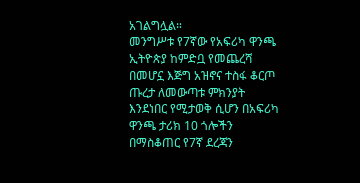አገልግሏል።
መንግሥቱ የ7ኛው የአፍሪካ ዋንጫ ኢትዮጵያ ከምድቧ የመጨረሻ በመሆኗ እጅግ አዝኖና ተስፋ ቆርጦ ጡረታ ለመውጣቱ ምክንያት እንደነበር የሚታወቅ ሲሆን በአፍሪካ ዋንጫ ታሪክ 10 ጎሎችን በማስቆጠር የ7ኛ ደረጃን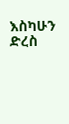እስካሁን ድረስ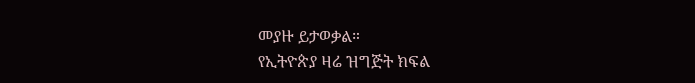መያዙ ይታወቃል።
የኢትዮጵያ ዛሬ ዝግጅት ክፍል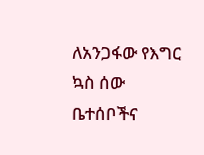ለአንጋፋው የእግር ኳስ ሰው ቤተሰቦችና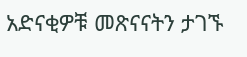አድናቂዎቹ መጽናናትን ታገኙ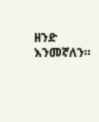ዘንድ እንመኛለን።